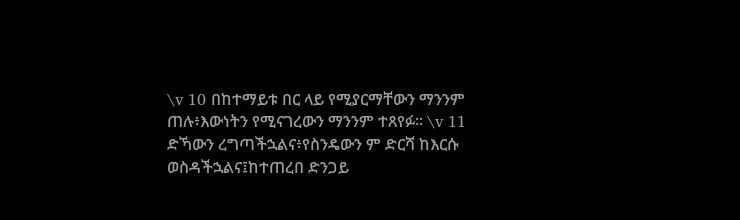\v 10 በከተማይቱ በር ላይ የሚያርማቸውን ማንንም ጠሉ፥እውነትን የሚናገረውን ማንንም ተጸየፉ። \v 11 ድኻውን ረግጣችኋልና፥የስንዴውን ም ድርሻ ከእርሱ ወስዳችኋልና፤ከተጠረበ ድንጋይ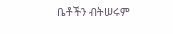ቤቶችን ብትሠሩም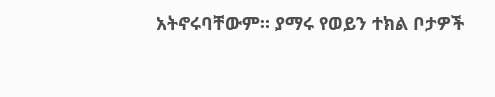አትኖሩባቸውም። ያማሩ የወይን ተክል ቦታዎች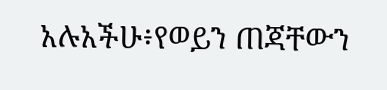አሉአችሁ፥የወይን ጠጃቸውን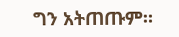ግን አትጠጡም።